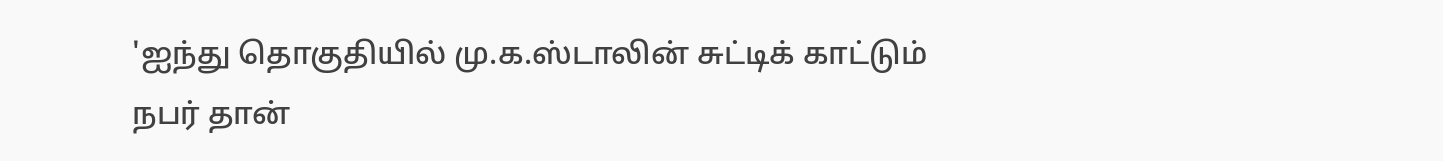'ஐந்து தொகுதியில் மு.க.ஸ்டாலின் சுட்டிக் காட்டும் நபர் தான்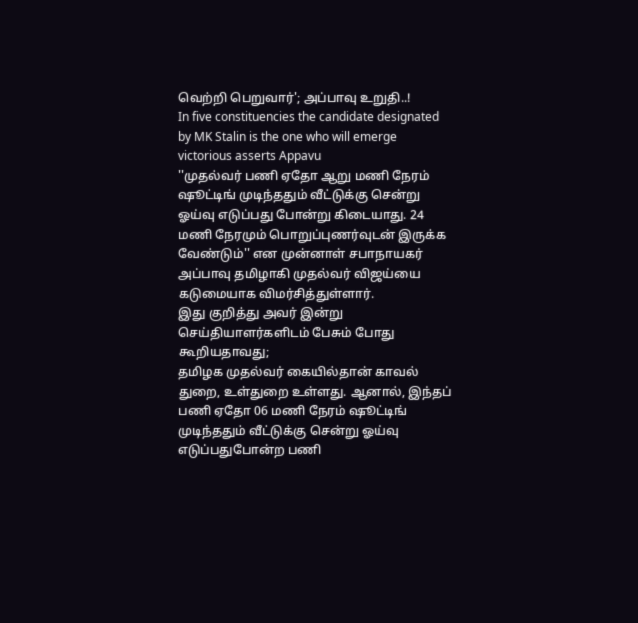வெற்றி பெறுவார்'; அப்பாவு உறுதி..!
In five constituencies the candidate designated by MK Stalin is the one who will emerge victorious asserts Appavu
''முதல்வர் பணி ஏதோ ஆறு மணி நேரம் ஷூட்டிங் முடிந்ததும் வீட்டுக்கு சென்று ஓய்வு எடுப்பது போன்று கிடையாது. 24 மணி நேரமும் பொறுப்புணர்வுடன் இருக்க வேண்டும்'' என முன்னாள் சபாநாயகர் அப்பாவு தமிழாகி முதல்வர் விஜய்யை கடுமையாக விமர்சித்துள்ளார்.
இது குறித்து அவர் இன்று செய்தியாளர்களிடம் பேசும் போது கூறியதாவது;
தமிழக முதல்வர் கையில்தான் காவல் துறை, உள்துறை உள்ளது. ஆனால், இந்தப் பணி ஏதோ 06 மணி நேரம் ஷூட்டிங் முடிந்ததும் வீட்டுக்கு சென்று ஓய்வு எடுப்பதுபோன்ற பணி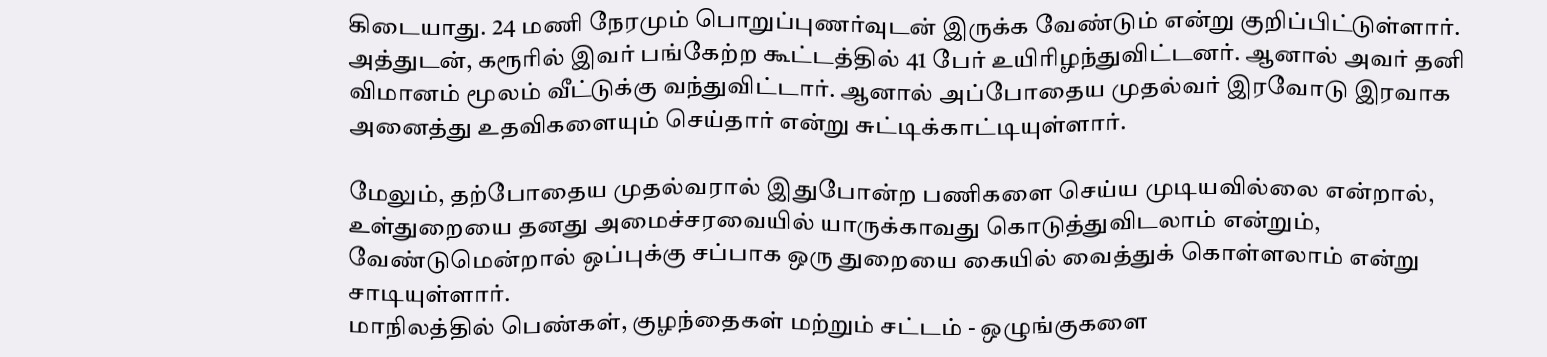கிடையாது. 24 மணி நேரமும் பொறுப்புணர்வுடன் இருக்க வேண்டும் என்று குறிப்பிட்டுள்ளார்.
அத்துடன், கரூரில் இவர் பங்கேற்ற கூட்டத்தில் 41 பேர் உயிரிழந்துவிட்டனர். ஆனால் அவர் தனி விமானம் மூலம் வீட்டுக்கு வந்துவிட்டார். ஆனால் அப்போதைய முதல்வர் இரவோடு இரவாக அனைத்து உதவிகளையும் செய்தார் என்று சுட்டிக்காட்டியுள்ளார்.

மேலும், தற்போதைய முதல்வரால் இதுபோன்ற பணிகளை செய்ய முடியவில்லை என்றால், உள்துறையை தனது அமைச்சரவையில் யாருக்காவது கொடுத்துவிடலாம் என்றும், வேண்டுமென்றால் ஒப்புக்கு சப்பாக ஒரு துறையை கையில் வைத்துக் கொள்ளலாம் என்று சாடியுள்ளார்.
மாநிலத்தில் பெண்கள், குழந்தைகள் மற்றும் சட்டம் - ஒழுங்குகளை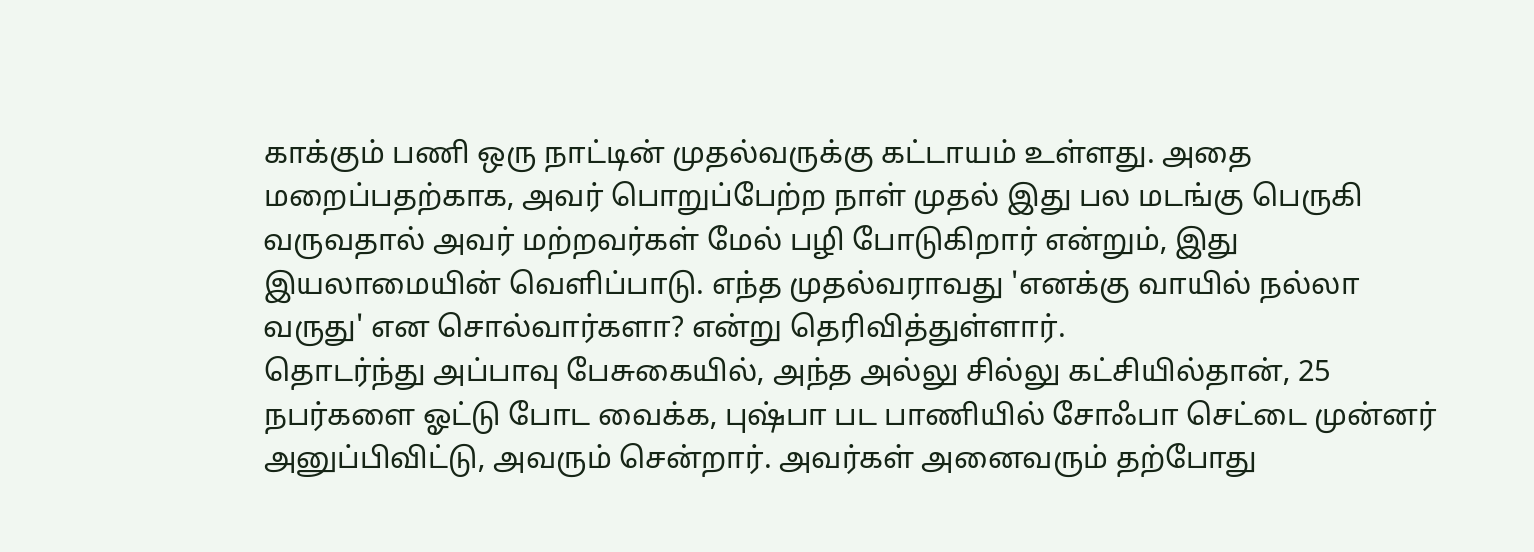காக்கும் பணி ஒரு நாட்டின் முதல்வருக்கு கட்டாயம் உள்ளது. அதை மறைப்பதற்காக, அவர் பொறுப்பேற்ற நாள் முதல் இது பல மடங்கு பெருகி வருவதால் அவர் மற்றவர்கள் மேல் பழி போடுகிறார் என்றும், இது இயலாமையின் வெளிப்பாடு. எந்த முதல்வராவது 'எனக்கு வாயில் நல்லா வருது' என சொல்வார்களா? என்று தெரிவித்துள்ளார்.
தொடர்ந்து அப்பாவு பேசுகையில், அந்த அல்லு சில்லு கட்சியில்தான், 25 நபர்களை ஓட்டு போட வைக்க, புஷ்பா பட பாணியில் சோஃபா செட்டை முன்னர் அனுப்பிவிட்டு, அவரும் சென்றார். அவர்கள் அனைவரும் தற்போது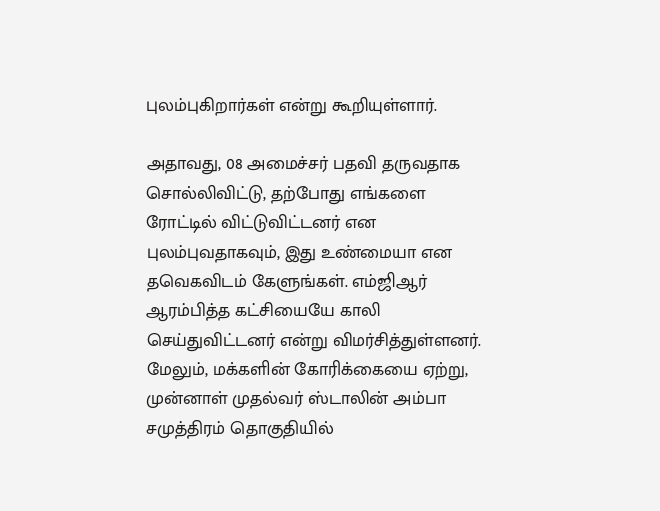புலம்புகிறார்கள் என்று கூறியுள்ளார்.

அதாவது, 08 அமைச்சர் பதவி தருவதாக சொல்லிவிட்டு, தற்போது எங்களை ரோட்டில் விட்டுவிட்டனர் என புலம்புவதாகவும், இது உண்மையா என தவெகவிடம் கேளுங்கள். எம்ஜிஆர் ஆரம்பித்த கட்சியையே காலி செய்துவிட்டனர் என்று விமர்சித்துள்ளனர்.
மேலும், மக்களின் கோரிக்கையை ஏற்று, முன்னாள் முதல்வர் ஸ்டாலின் அம்பா சமுத்திரம் தொகுதியில்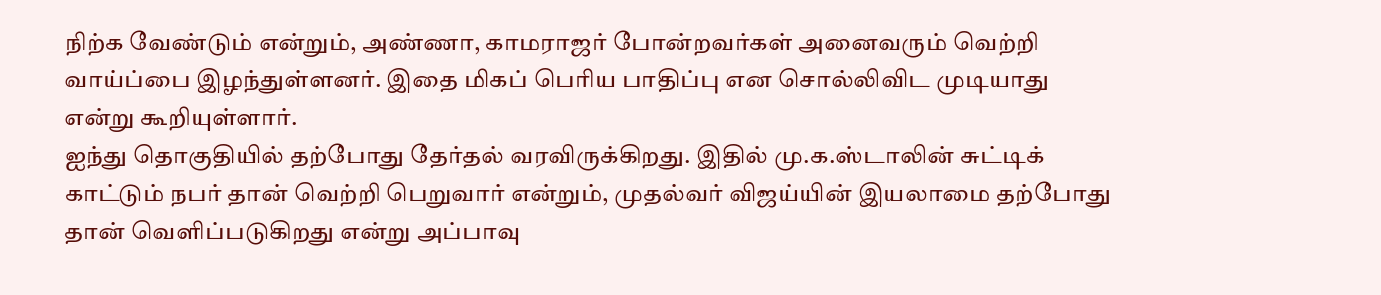நிற்க வேண்டும் என்றும், அண்ணா, காமராஜர் போன்றவர்கள் அனைவரும் வெற்றி வாய்ப்பை இழந்துள்ளனர். இதை மிகப் பெரிய பாதிப்பு என சொல்லிவிட முடியாது என்று கூறியுள்ளார்.
ஐந்து தொகுதியில் தற்போது தேர்தல் வரவிருக்கிறது. இதில் மு.க.ஸ்டாலின் சுட்டிக் காட்டும் நபர் தான் வெற்றி பெறுவார் என்றும், முதல்வர் விஜய்யின் இயலாமை தற்போது தான் வெளிப்படுகிறது என்று அப்பாவு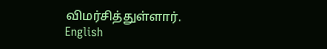விமர்சித்துள்ளார்.
English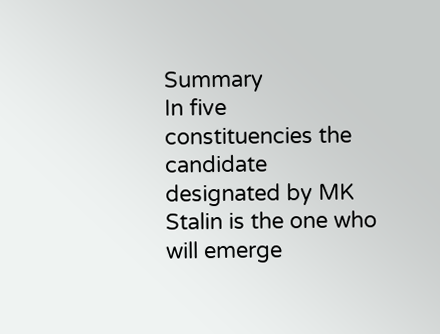Summary
In five constituencies the candidate designated by MK Stalin is the one who will emerge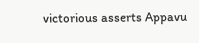victorious asserts Appavu